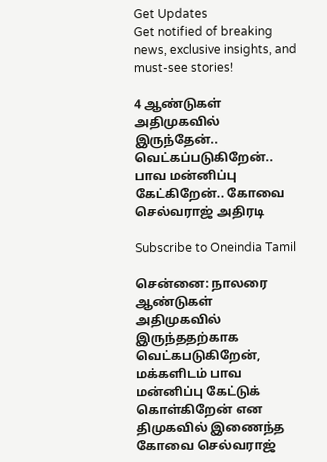Get Updates
Get notified of breaking news, exclusive insights, and must-see stories!

4 ஆண்டுகள் அதிமுகவில் இருந்தேன்.. வெட்கப்படுகிறேன்.. பாவ மன்னிப்பு கேட்கிறேன்.. கோவை செல்வராஜ் அதிரடி

Subscribe to Oneindia Tamil

சென்னை: நாலரை ஆண்டுகள் அதிமுகவில் இருந்ததற்காக வெட்கபடுகிறேன், மக்களிடம் பாவ மன்னிப்பு கேட்டுக் கொள்கிறேன் என திமுகவில் இணைந்த கோவை செல்வராஜ்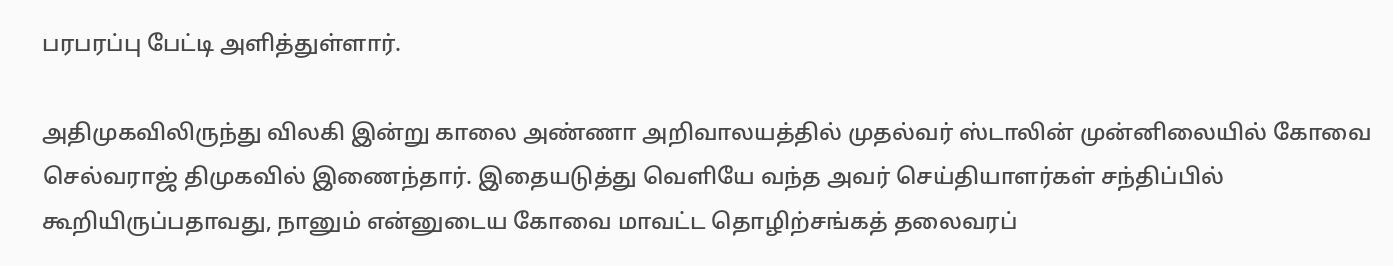பரபரப்பு பேட்டி அளித்துள்ளார்.

அதிமுகவிலிருந்து விலகி இன்று காலை அண்ணா அறிவாலயத்தில் முதல்வர் ஸ்டாலின் முன்னிலையில் கோவை செல்வராஜ் திமுகவில் இணைந்தார். இதையடுத்து வெளியே வந்த அவர் செய்தியாளர்கள் சந்திப்பில் கூறியிருப்பதாவது, நானும் என்னுடைய கோவை மாவட்ட தொழிற்சங்கத் தலைவரப்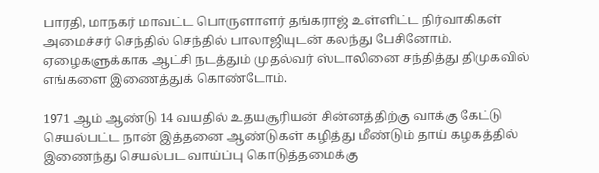பாரதி, மாநகர் மாவட்ட பொருளாளர் தங்கராஜ் உள்ளிட்ட நிர்வாகிகள் அமைச்சர் செந்தில் செந்தில் பாலாஜியுடன் கலந்து பேசினோம். ஏழைகளுக்காக ஆட்சி நடத்தும் முதல்வர் ஸ்டாலினை சந்தித்து திமுகவில் எங்களை இணைத்துக் கொண்டோம்.

1971 ஆம் ஆண்டு 14 வயதில் உதயசூரியன் சின்னத்திற்கு வாக்கு கேட்டு செயல்பட்ட நான் இத்தனை ஆண்டுகள் கழித்து மீண்டும் தாய் கழகத்தில் இணைந்து செயல்பட வாய்ப்பு கொடுத்தமைக்கு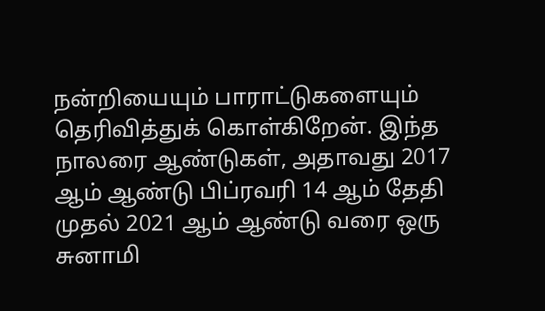நன்றியையும் பாராட்டுகளையும் தெரிவித்துக் கொள்கிறேன். இந்த நாலரை ஆண்டுகள், அதாவது 2017 ஆம் ஆண்டு பிப்ரவரி 14 ஆம் தேதி முதல் 2021 ஆம் ஆண்டு வரை ஒரு சுனாமி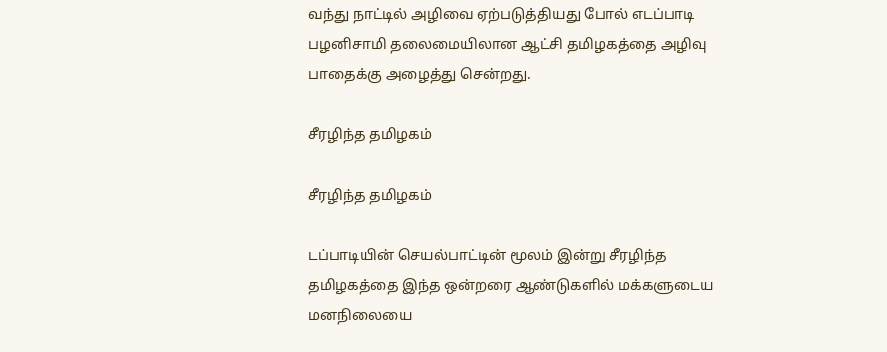வந்து நாட்டில் அழிவை ஏற்படுத்தியது போல் எடப்பாடி பழனிசாமி தலைமையிலான ஆட்சி தமிழகத்தை அழிவு பாதைக்கு அழைத்து சென்றது.

சீரழிந்த தமிழகம்

சீரழிந்த தமிழகம்

டப்பாடியின் செயல்பாட்டின் மூலம் இன்று சீரழிந்த தமிழகத்தை இந்த ஒன்றரை ஆண்டுகளில் மக்களுடைய மனநிலையை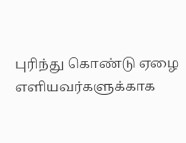புரிந்து கொண்டு ஏழை எளியவர்களுக்காக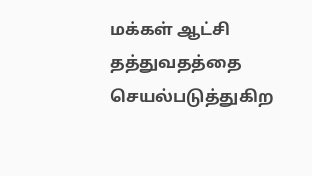மக்கள் ஆட்சி தத்துவதத்தை செயல்படுத்துகிற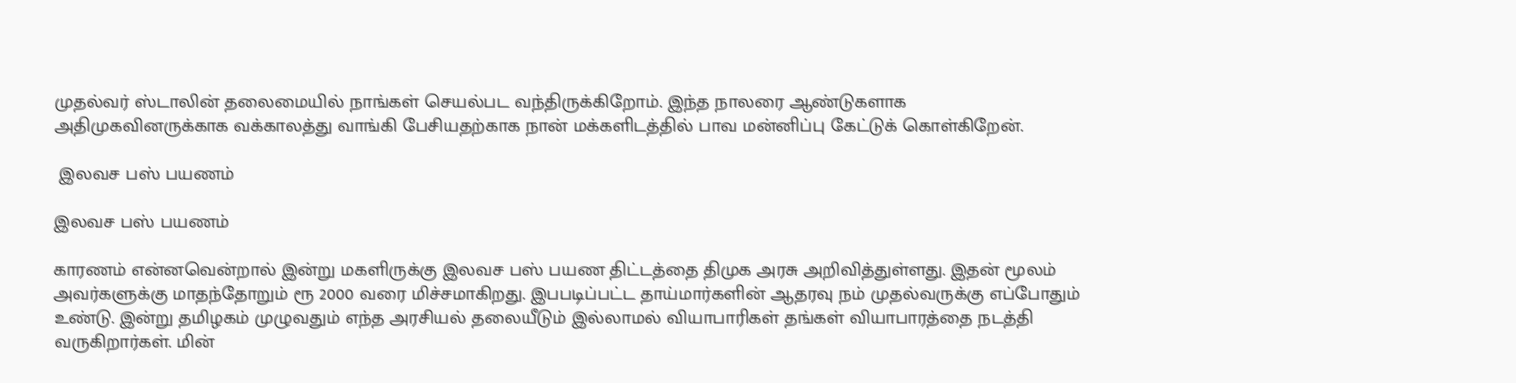முதல்வர் ஸ்டாலின் தலைமையில் நாங்கள் செயல்பட வந்திருக்கிறோம். இந்த நாலரை ஆண்டுகளாக அதிமுகவினருக்காக வக்காலத்து வாங்கி பேசியதற்காக நான் மக்களிடத்தில் பாவ மன்னிப்பு கேட்டுக் கொள்கிறேன்.

 இலவச பஸ் பயணம்

இலவச பஸ் பயணம்

காரணம் என்னவென்றால் இன்று மகளிருக்கு இலவச பஸ் பயண திட்டத்தை திமுக அரசு அறிவித்துள்ளது. இதன் மூலம் அவர்களுக்கு மாதந்தோறும் ரூ 2000 வரை மிச்சமாகிறது. இபபடிப்பட்ட தாய்மார்களின் ஆதரவு நம் முதல்வருக்கு எப்போதும் உண்டு. இன்று தமிழகம் முழுவதும் எந்த அரசியல் தலையீடும் இல்லாமல் வியாபாரிகள் தங்கள் வியாபாரத்தை நடத்தி வருகிறார்கள். மின்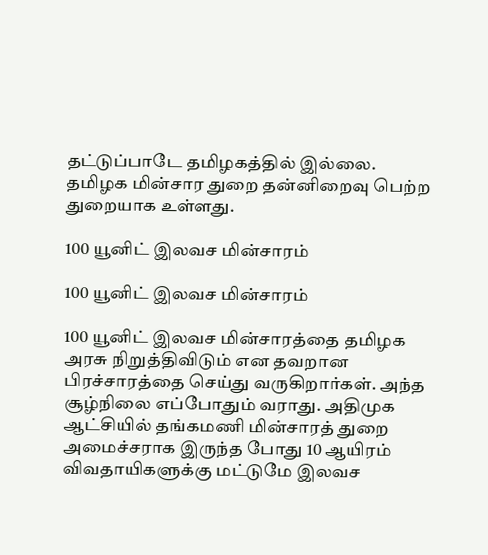தட்டுப்பாடே தமிழகத்தில் இல்லை. தமிழக மின்சார துறை தன்னிறைவு பெற்ற துறையாக உள்ளது.

100 யூனிட் இலவச மின்சாரம்

100 யூனிட் இலவச மின்சாரம்

100 யூனிட் இலவச மின்சாரத்தை தமிழக அரசு நிறுத்திவிடும் என தவறான பிரச்சாரத்தை செய்து வருகிறார்கள். அந்த சூழ்நிலை எப்போதும் வராது. அதிமுக ஆட்சியில் தங்கமணி மின்சாரத் துறை அமைச்சராக இருந்த போது 10 ஆயிரம் விவதாயிகளுக்கு மட்டுமே இலவச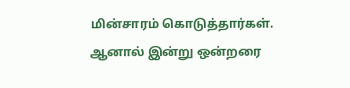மின்சாரம் கொடுத்தார்கள். ஆனால் இன்று ஒன்றரை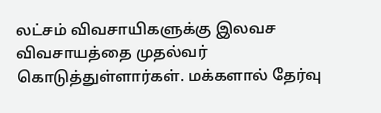லட்சம் விவசாயிகளுக்கு இலவச விவசாயத்தை முதல்வர் கொடுத்துள்ளார்கள். மக்களால் தேர்வு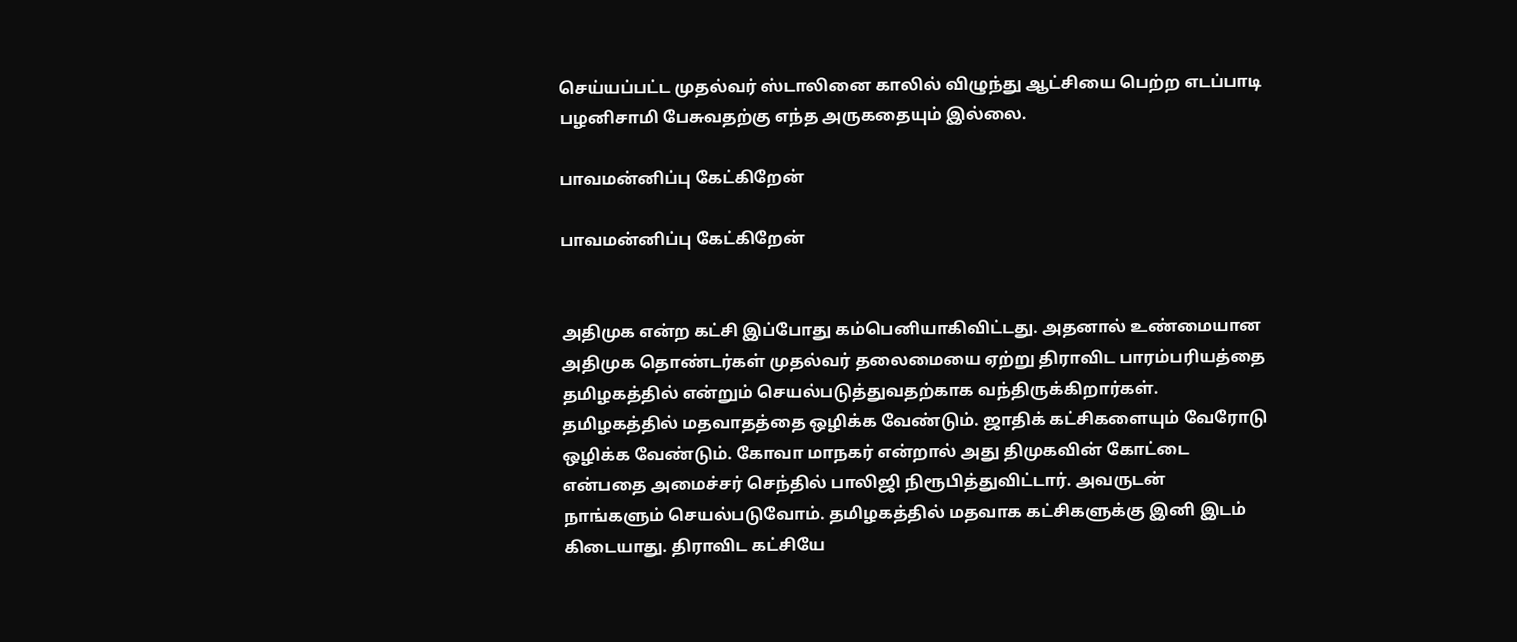செய்யப்பட்ட முதல்வர் ஸ்டாலினை காலில் விழுந்து ஆட்சியை பெற்ற எடப்பாடி பழனிசாமி பேசுவதற்கு எந்த அருகதையும் இல்லை.

பாவமன்னிப்பு கேட்கிறேன்

பாவமன்னிப்பு கேட்கிறேன்


அதிமுக என்ற கட்சி இப்போது கம்பெனியாகிவிட்டது. அதனால் உண்மையான அதிமுக தொண்டர்கள் முதல்வர் தலைமையை ஏற்று திராவிட பாரம்பரியத்தை தமிழகத்தில் என்றும் செயல்படுத்துவதற்காக வந்திருக்கிறார்கள். தமிழகத்தில் மதவாதத்தை ஒழிக்க வேண்டும். ஜாதிக் கட்சிகளையும் வேரோடு ஒழிக்க வேண்டும். கோவா மாநகர் என்றால் அது திமுகவின் கோட்டை என்பதை அமைச்சர் செந்தில் பாலிஜி நிரூபித்துவிட்டார். அவருடன் நாங்களும் செயல்படுவோம். தமிழகத்தில் மதவாக கட்சிகளுக்கு இனி இடம் கிடையாது. திராவிட கட்சியே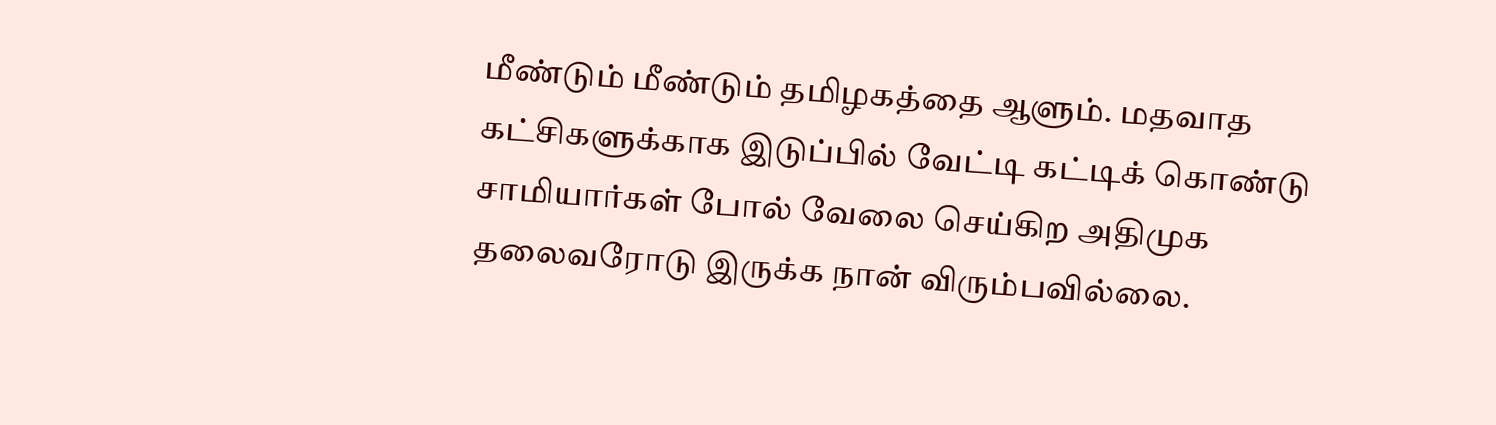மீண்டும் மீண்டும் தமிழகத்தை ஆளும். மதவாத கட்சிகளுக்காக இடுப்பில் வேட்டி கட்டிக் கொண்டு சாமியார்கள் போல் வேலை செய்கிற அதிமுக தலைவரோடு இருக்க நான் விரும்பவில்லை.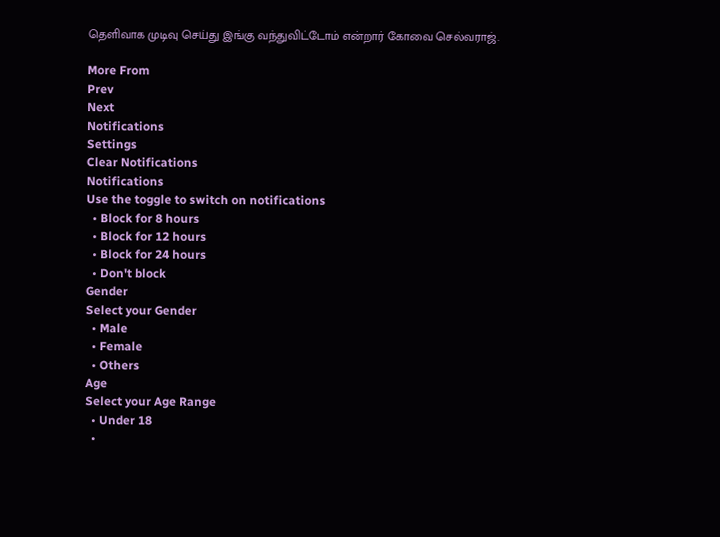தெளிவாக முடிவு செய்து இங்கு வந்துவிட்டோம் என்றார் கோவை செல்வராஜ்.

More From
Prev
Next
Notifications
Settings
Clear Notifications
Notifications
Use the toggle to switch on notifications
  • Block for 8 hours
  • Block for 12 hours
  • Block for 24 hours
  • Don't block
Gender
Select your Gender
  • Male
  • Female
  • Others
Age
Select your Age Range
  • Under 18
  •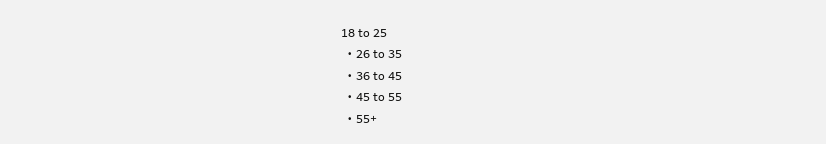18 to 25
  • 26 to 35
  • 36 to 45
  • 45 to 55
  • 55+